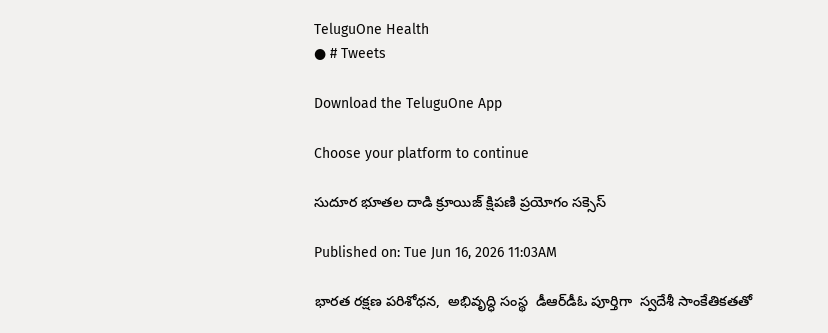TeluguOne Health
● # Tweets

Download the TeluguOne App

Choose your platform to continue

సుదూర భూతల దాడి క్రూయిజ్ క్షిపణి ప్రయోగం సక్సెస్

Published on: Tue Jun 16, 2026 11:03AM

భారత రక్షణ పరిశోధన,  అభివృద్ధి సంస్థ  డీఆర్‌డీఓ పూర్తిగా  స్వదేశీ సాంకేతికతతో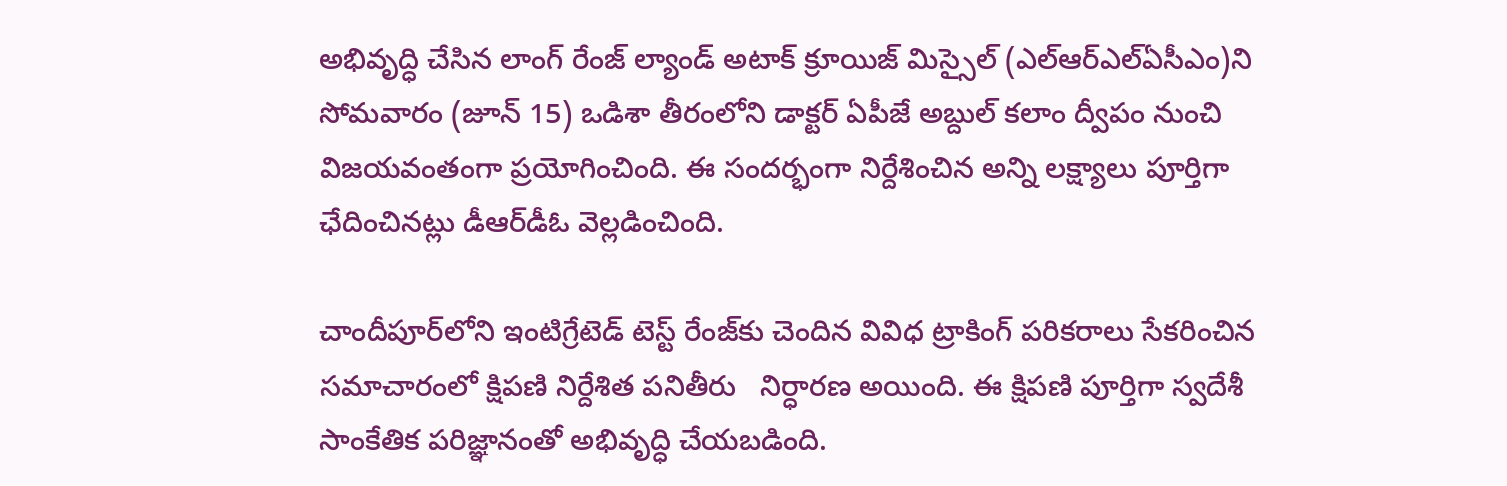అభివృద్ధి చేసిన లాంగ్ రేంజ్ ల్యాండ్ అటాక్ క్రూయిజ్ మిస్సైల్ (ఎల్‌ఆర్‌ఎల్‌ఏసీఎం)ని సోమవారం (జూన్ 15) ఒడిశా తీరంలోని డాక్టర్ ఏపీజే అబ్దుల్ కలాం ద్వీపం నుంచి విజయవంతంగా ప్రయోగించింది. ఈ సందర్భంగా నిర్దేశించిన అన్ని లక్ష్యాలు పూర్తిగా ఛేదించినట్లు డీఆర్‌డీఓ వెల్లడించింది.

చాందీపూర్‌లోని ఇంటిగ్రేటెడ్ టెస్ట్ రేంజ్‌కు చెందిన వివిధ ట్రాకింగ్ పరికరాలు సేకరించిన సమాచారంలో క్షిపణి నిర్దేశిత పనితీరు   నిర్ధారణ అయింది. ఈ క్షిపణి పూర్తిగా స్వదేశీ సాంకేతిక పరిజ్ఞానంతో అభివృద్ధి చేయబడింది.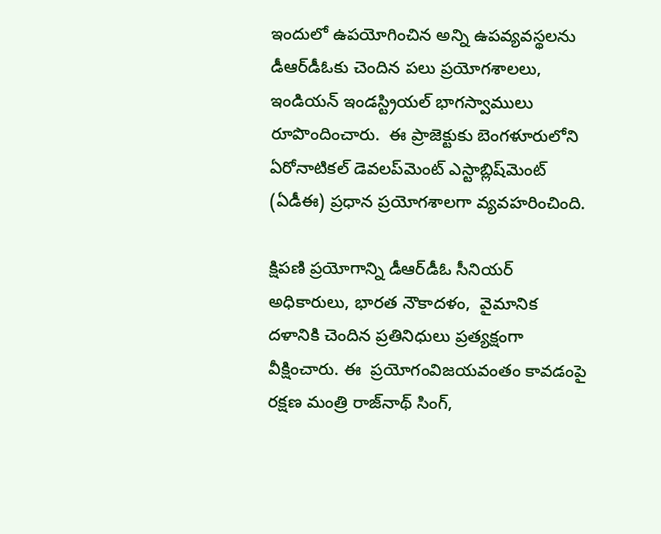ఇందులో ఉపయోగించిన అన్ని ఉపవ్యవస్థలను డీఆర్‌డీఓకు చెందిన పలు ప్రయోగశాలలు, ఇండియన్ ఇండస్ట్రియల్ భాగస్వాములు రూపొందించారు.  ఈ ప్రాజెక్టుకు బెంగళూరులోని ఏరోనాటికల్ డెవలప్‌మెంట్ ఎస్టాబ్లిష్‌మెంట్ (ఏడీఈ) ప్రధాన ప్రయోగశాలగా వ్యవహరించింది.

క్షిపణి ప్రయోగాన్ని డీఆర్‌డీఓ సీనియర్ అధికారులు, భారత నౌకాదళం,  వైమానిక దళానికి చెందిన ప్రతినిధులు ప్రత్యక్షంగా వీక్షించారు. ఈ  ప్రయోగంవిజయవంతం కావడంపై రక్షణ మంత్రి రాజ్‌నాథ్ సింగ్,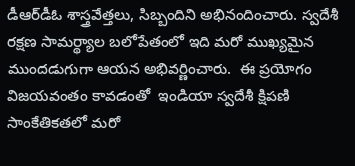డీఆర్‌డీఓ శాస్త్రవేత్తలు, సిబ్బందిని అభినందించారు. స్వదేశీ రక్షణ సామర్థ్యాల బలోపేతంలో ఇది మరో ముఖ్యమైన ముందడుగుగా ఆయన అభివర్ణించారు.  ఈ ప్రయోగం విజయవంతం కావడంతో  ఇండియా స్వదేశీ క్షిపణి సాంకేతికతలో మరో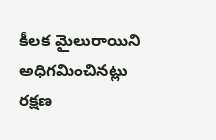కీలక మైలురాయిని అధిగమించినట్లు రక్షణ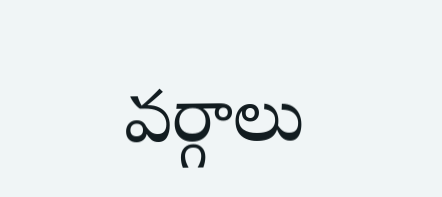వర్గాలు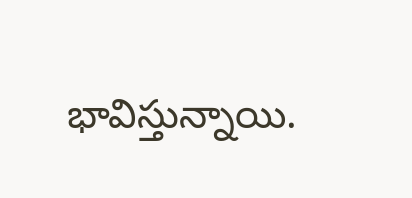భావిస్తున్నాయి.